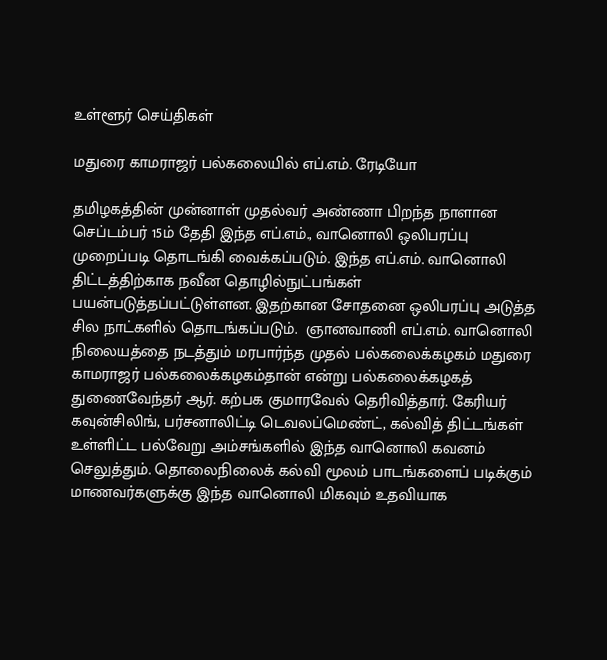உள்ளூர் செய்திகள்

மதுரை காமராஜர் பல்கலையில் எப்.எம். ரேடியோ

தமிழகத்தின் முன்னாள் முதல்வர் அண்ணா பிறந்த நாளான செப்டம்பர் 15ம் தேதி இந்த எப்.எம்., வானொலி ஒலிபரப்பு முறைப்படி தொடங்கி வைக்கப்படும். இந்த எப்.எம். வானொலி திட்டத்திற்காக நவீன தொழில்நுட்பங்கள் பயன்படுத்தப்பட்டுள்ளன. இதற்கான சோதனை ஒலிபரப்பு அடுத்த சில நாட்களில் தொடங்கப்படும்.  ஞானவாணி எப்.எம். வானொலி நிலையத்தை நடத்தும் மரபார்ந்த முதல் பல்கலைக்கழகம் மதுரை காமராஜர் பல்கலைக்கழகம்தான் என்று பல்கலைக்கழகத் துணைவேந்தர் ஆர். கற்பக குமாரவேல் தெரிவித்தார். கேரியர் கவுன்சிலிங், பர்சனாலிட்டி டெவலப்மெண்ட், கல்வித் திட்டங்கள் உள்ளிட்ட பல்வேறு அம்சங்களில் இந்த வானொலி கவனம் செலுத்தும். தொலைநிலைக் கல்வி மூலம் பாடங்களைப் படிக்கும் மாணவர்களுக்கு இந்த வானொலி மிகவும் உதவியாக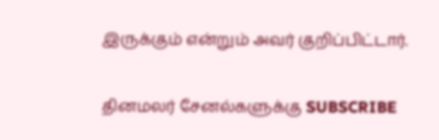இருக்கும் என்றும் அவர் குறிப்பிட்டார்.


தினமலர் சேனல்களுக்கு SUBSCRIBE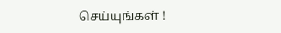செய்யுங்கள் !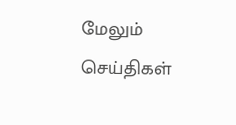மேலும் செய்திகள்